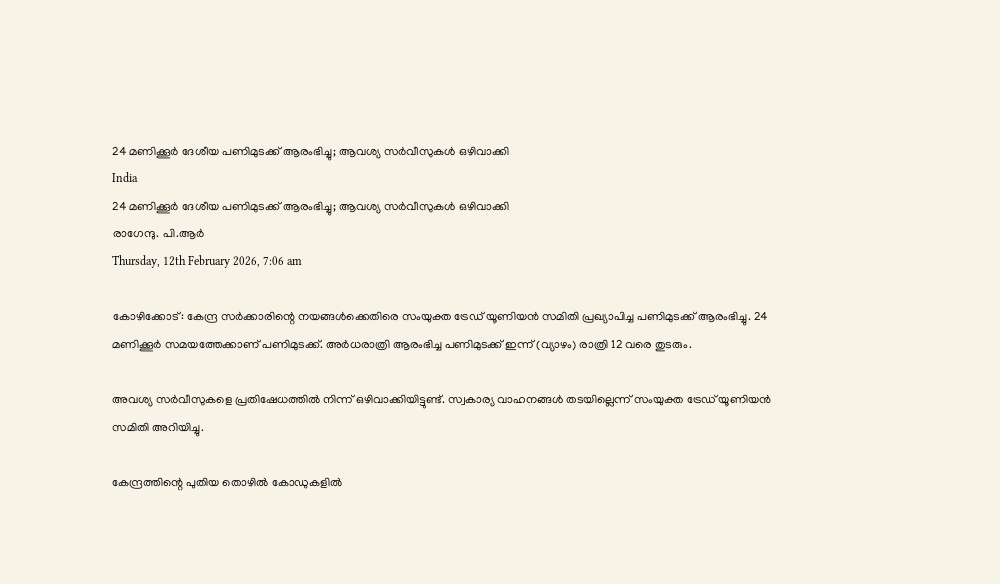24 മണിക്കൂര്‍ ദേശീയ പണിമുടക്ക് ആരംഭിച്ചു; ആവശ്യ സര്‍വീസുകള്‍ ഒഴിവാക്കി
India
24 മണിക്കൂര്‍ ദേശീയ പണിമുടക്ക് ആരംഭിച്ചു; ആവശ്യ സര്‍വീസുകള്‍ ഒഴിവാക്കി
രാഗേന്ദു. പി.ആര്‍
Thursday, 12th February 2026, 7:06 am

കോഴിക്കോട്: കേന്ദ്ര സര്‍ക്കാരിന്റെ നയങ്ങള്‍ക്കെതിരെ സംയുക്ത ട്രേഡ് യൂണിയന്‍ സമിതി പ്രഖ്യാപിച്ച പണിമുടക്ക് ആരംഭിച്ചു. 24 മണിക്കൂര്‍ സമയത്തേക്കാണ് പണിമുടക്ക്. അര്‍ധരാത്രി ആരംഭിച്ച പണിമുടക്ക് ഇന്ന് (വ്യാഴം) രാത്രി 12 വരെ തുടരും.

അവശ്യ സര്‍വീസുകളെ പ്രതിഷേധത്തില്‍ നിന്ന് ഒഴിവാക്കിയിട്ടുണ്ട്. സ്വകാര്യ വാഹനങ്ങള്‍ തടയില്ലെന്ന് സംയുക്ത ട്രേഡ് യൂണിയന്‍ സമിതി അറിയിച്ചു.

കേന്ദ്രത്തിന്റെ പുതിയ തൊഴില്‍ കോഡുകളില്‍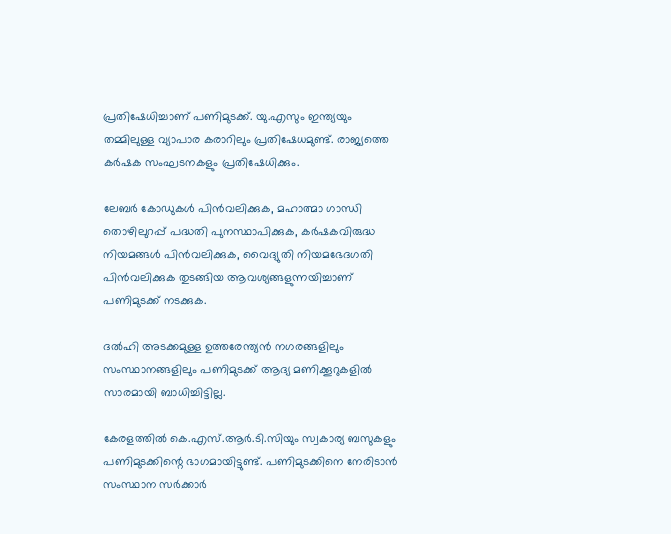പ്രതിഷേധിച്ചാണ് പണിമുടക്ക്. യു.എസും ഇന്ത്യയും തമ്മിലുള്ള വ്യാപാര കരാറിലും പ്രതിഷേധമുണ്ട്. രാജ്യത്തെ കര്‍ഷക സംഘടനകളും പ്രതിഷേധിക്കും.

ലേബര്‍ കോഡുകള്‍ പിന്‍വലിക്കുക, മഹാത്മാ ഗാന്ധി തൊഴിലുറപ്പ് പദ്ധതി പുനസ്ഥാപിക്കുക, കര്‍ഷകവിരുദ്ധ നിയമങ്ങള്‍ പിന്‍വലിക്കുക, വൈദ്യുതി നിയമഭേദഗതി പിന്‍വലിക്കുക തുടങ്ങിയ ആവശ്യങ്ങളുന്നയിച്ചാണ് പണിമുടക്ക് നടക്കുക.

ദല്‍ഹി അടക്കമുള്ള ഉത്തരേന്ത്യന്‍ നഗരങ്ങളിലും സംസ്ഥാനങ്ങളിലും പണിമുടക്ക് ആദ്യ മണിക്കൂറുകളില്‍ സാരമായി ബാധിച്ചിട്ടില്ല.

കേരളത്തില്‍ കെ.എസ്.ആര്‍.ടി.സിയും സ്വകാര്യ ബസുകളും പണിമുടക്കിന്റെ ഭാഗമായിട്ടുണ്ട്. പണിമുടക്കിനെ നേരിടാന്‍ സംസ്ഥാന സര്‍ക്കാര്‍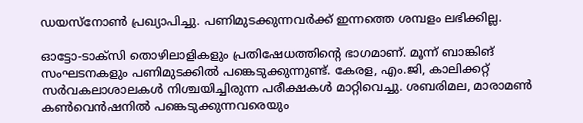ഡയസ്‌നോണ്‍ പ്രഖ്യാപിച്ചു. പണിമുടക്കുന്നവര്‍ക്ക് ഇന്നത്തെ ശമ്പളം ലഭിക്കില്ല.

ഓട്ടോ-ടാക്‌സി തൊഴിലാളികളും പ്രതിഷേധത്തിന്റെ ഭാഗമാണ്. മൂന്ന് ബാങ്കിങ് സംഘടനകളും പണിമുടക്കില്‍ പങ്കെടുക്കുന്നുണ്ട്. കേരള, എം.ജി, കാലിക്കറ്റ് സര്‍വകലാശാലകള്‍ നിശ്ചയിച്ചിരുന്ന പരീക്ഷകള്‍ മാറ്റിവെച്ചു. ശബരിമല, മാരാമണ്‍ കണ്‍വെന്‍ഷനില്‍ പങ്കെടുക്കുന്നവരെയും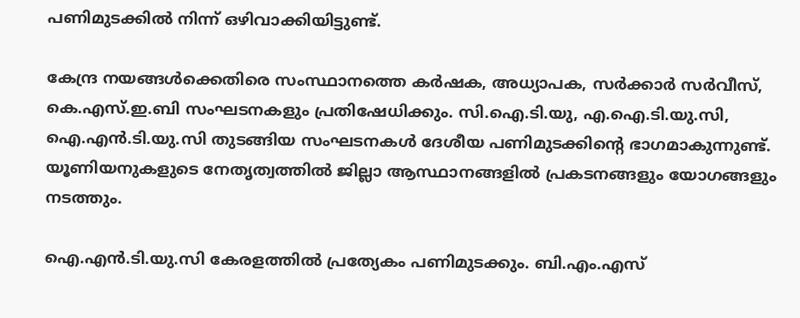പണിമുടക്കില്‍ നിന്ന് ഒഴിവാക്കിയിട്ടുണ്ട്.

കേന്ദ്ര നയങ്ങള്‍ക്കെതിരെ സംസ്ഥാനത്തെ കര്‍ഷക, അധ്യാപക, സര്‍ക്കാര്‍ സര്‍വീസ്, കെ.എസ്.ഇ.ബി സംഘടനകളും പ്രതിഷേധിക്കും. സി.ഐ.ടി.യു, എ.ഐ.ടി.യു.സി, ഐ.എന്‍.ടി.യു.സി തുടങ്ങിയ സംഘടനകള്‍ ദേശീയ പണിമുടക്കിന്റെ ഭാഗമാകുന്നുണ്ട്. യൂണിയനുകളുടെ നേതൃത്വത്തില്‍ ജില്ലാ ആസ്ഥാനങ്ങളില്‍ പ്രകടനങ്ങളും യോഗങ്ങളും നടത്തും.

ഐ.എന്‍.ടി.യു.സി കേരളത്തില്‍ പ്രത്യേകം പണിമുടക്കും. ബി.എം.എസ്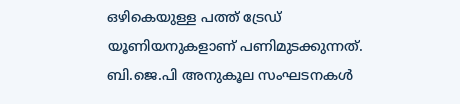ഒഴികെയുള്ള പത്ത് ട്രേഡ് യൂണിയനുകളാണ് പണിമുടക്കുന്നത്. ബി.ജെ.പി അനുകൂല സംഘടനകള്‍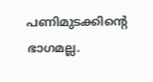പണിമുടക്കിന്റെ ഭാഗമല്ല.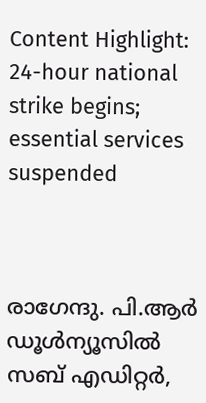Content Highlight: 24-hour national strike begins; essential services suspended



രാഗേന്ദു. പി.ആര്‍
ഡൂള്‍ന്യൂസില്‍ സബ് എഡിറ്റര്‍,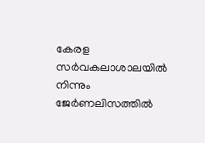കേരള സര്‍വകലാശാലയില്‍ നിന്നും ജേര്‍ണലിസത്തില്‍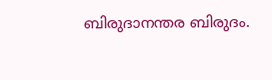ബിരുദാനന്തര ബിരുദം.